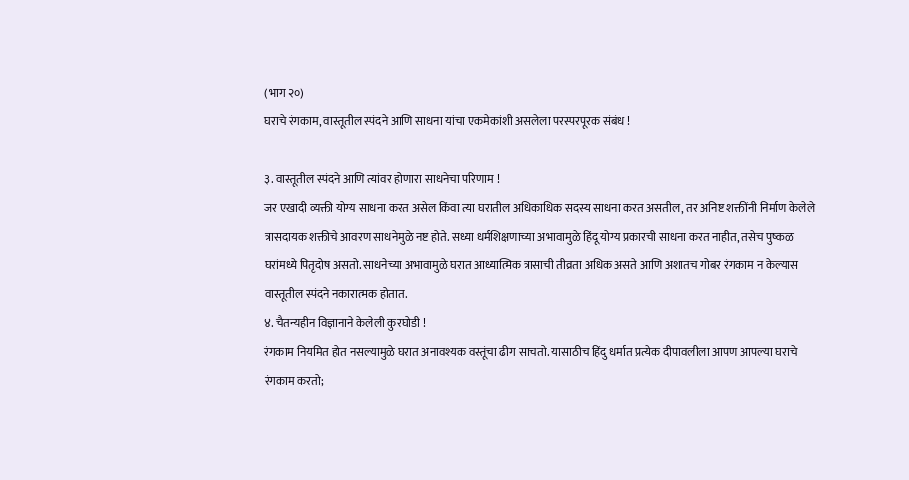(भाग २०)
घराचे रंगकाम, वास्तूतील स्पंदने आणि साधना यांचा एकमेकांशी असलेला परस्परपूरक संबंध !

३. वास्तूतील स्पंदने आणि त्यांवर होणारा साधनेचा परिणाम !
जर एखादी व्यक्ती योग्य साधना करत असेल किंवा त्या घरातील अधिकाधिक सदस्य साधना करत असतील, तर अनिष्ट शक्तींनी निर्माण केलेले त्रासदायक शक्तीचे आवरण साधनेमुळे नष्ट होते. सध्या धर्मशिक्षणाच्या अभावामुळे हिंदू योग्य प्रकारची साधना करत नाहीत, तसेच पुष्कळ घरांमध्ये पितृदोष असतो. साधनेच्या अभावामुळे घरात आध्यात्मिक त्रासाची तीव्रता अधिक असते आणि अशातच गोबर रंगकाम न केल्यास वास्तूतील स्पंदने नकारात्मक होतात.
४. चैतन्यहीन विज्ञानाने केलेली कुरघोडी !
रंगकाम नियमित होत नसल्यामुळे घरात अनावश्यक वस्तूंचा ढीग साचतो. यासाठीच हिंदु धर्मात प्रत्येक दीपावलीला आपण आपल्या घराचे रंगकाम करतो;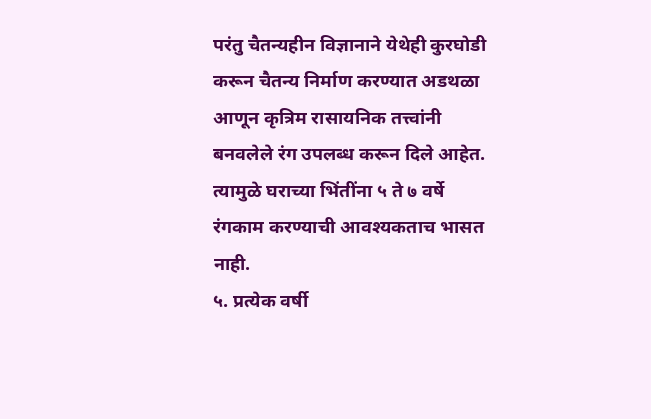परंतु चैतन्यहीन विज्ञानाने येथेही कुरघोडी करून चैतन्य निर्माण करण्यात अडथळा आणून कृत्रिम रासायनिक तत्त्वांनी बनवलेले रंग उपलब्ध करून दिले आहेत. त्यामुळे घराच्या भिंतींना ५ ते ७ वर्षे रंगकाम करण्याची आवश्यकताच भासत नाही.
५. प्रत्येक वर्षी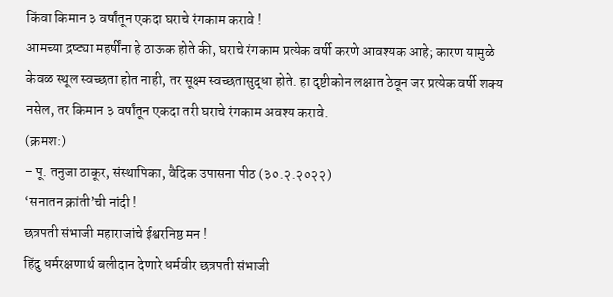किंवा किमान ३ वर्षांतून एकदा घराचे रंगकाम करावे !
आमच्या द्रष्ट्या महर्षींना हे ठाऊक होते की, घराचे रंगकाम प्रत्येक वर्षी करणे आवश्यक आहे; कारण यामुळे केवळ स्थूल स्वच्छता होत नाही, तर सूक्ष्म स्वच्छतासुद्धा होते. हा दृष्टीकोन लक्षात ठेवून जर प्रत्येक वर्षी शक्य नसेल, तर किमान ३ वर्षांतून एकदा तरी घराचे रंगकाम अवश्य करावे.
(क्रमश:)
– पू. तनुजा ठाकूर, संस्थापिका, वैदिक उपासना पीठ (३०.२.२०२२)
‘सनातन क्रांती’ची नांदी !
छत्रपती संभाजी महाराजांचे ईश्वरनिष्ठ मन !
हिंदु धर्मरक्षणार्थ बलीदान देणारे धर्मवीर छत्रपती संभाजी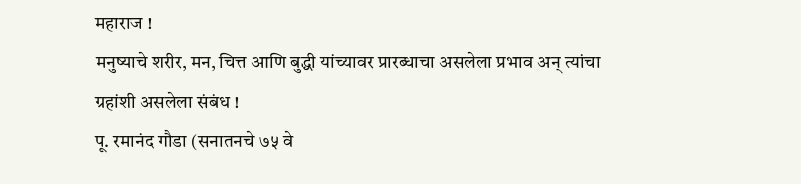महाराज !
मनुष्याचे शरीर, मन, चित्त आणि बुद्धी यांच्यावर प्रारब्धाचा असलेला प्रभाव अन् त्यांचा ग्रहांशी असलेला संबंध !
पू. रमानंद गौडा (सनातनचे ७५ वे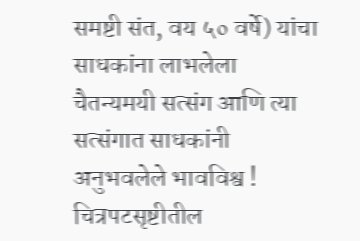समष्टी संत, वय ५० वर्षे) यांचा साधकांना लाभलेला चैतन्यमयी सत्संग आणि त्या सत्संगात साधकांनी अनुभवलेले भावविश्व !
चित्रपटसृष्टीतील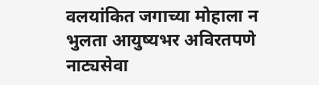वलयांकित जगाच्या मोहाला न भुलता आयुष्यभर अविरतपणे नाट्यसेवा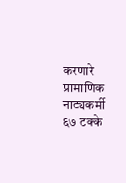करणारे प्रामाणिक नाट्यकर्मी ६७ टक्के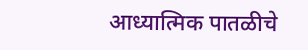आध्यात्मिक पातळीचे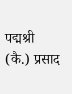पद्मश्री (कै.) प्रसाद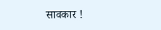सावकार !